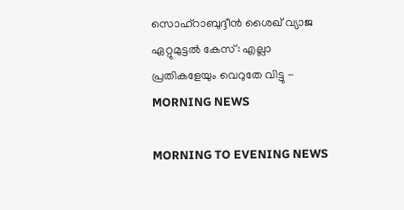സൊഹ്റാബുദ്ദീന്‍ ശൈഖ് വ്യാജ ഏറ്റുമുട്ടല്‍ കേസ്: എല്ലാ പ്രതികളേയും വെറുതേ വിട്ടു - MORNING NEWS

MORNING TO EVENING NEWS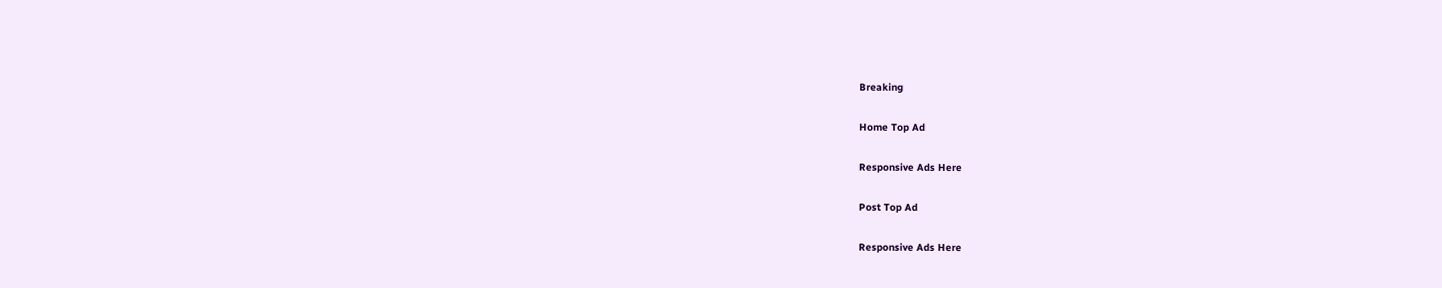Breaking

Home Top Ad

Responsive Ads Here

Post Top Ad

Responsive Ads Here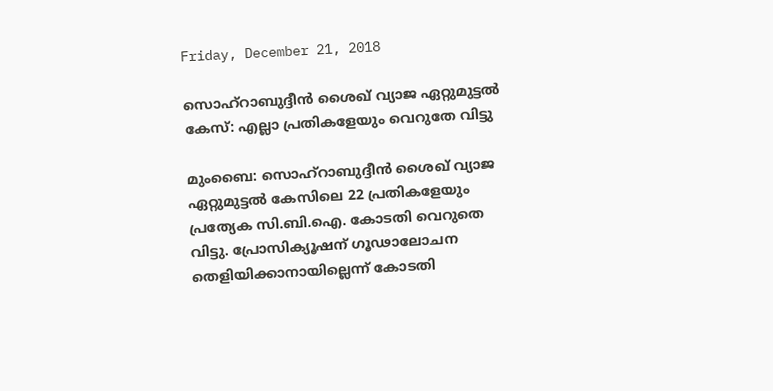Friday, December 21, 2018

സൊഹ്റാബുദ്ദീന്‍ ശൈഖ് വ്യാജ ഏറ്റുമുട്ടല്‍ കേസ്: എല്ലാ പ്രതികളേയും വെറുതേ വിട്ടു

മുംബൈ: സൊഹ്റാബുദ്ദീൻ ശൈഖ് വ്യാജ ഏറ്റുമുട്ടൽ കേസിലെ 22 പ്രതികളേയും പ്രത്യേക സി.ബി.ഐ. കോടതി വെറുതെ വിട്ടു. പ്രോസിക്യൂഷന് ഗൂഢാലോചന തെളിയിക്കാനായില്ലെന്ന് കോടതി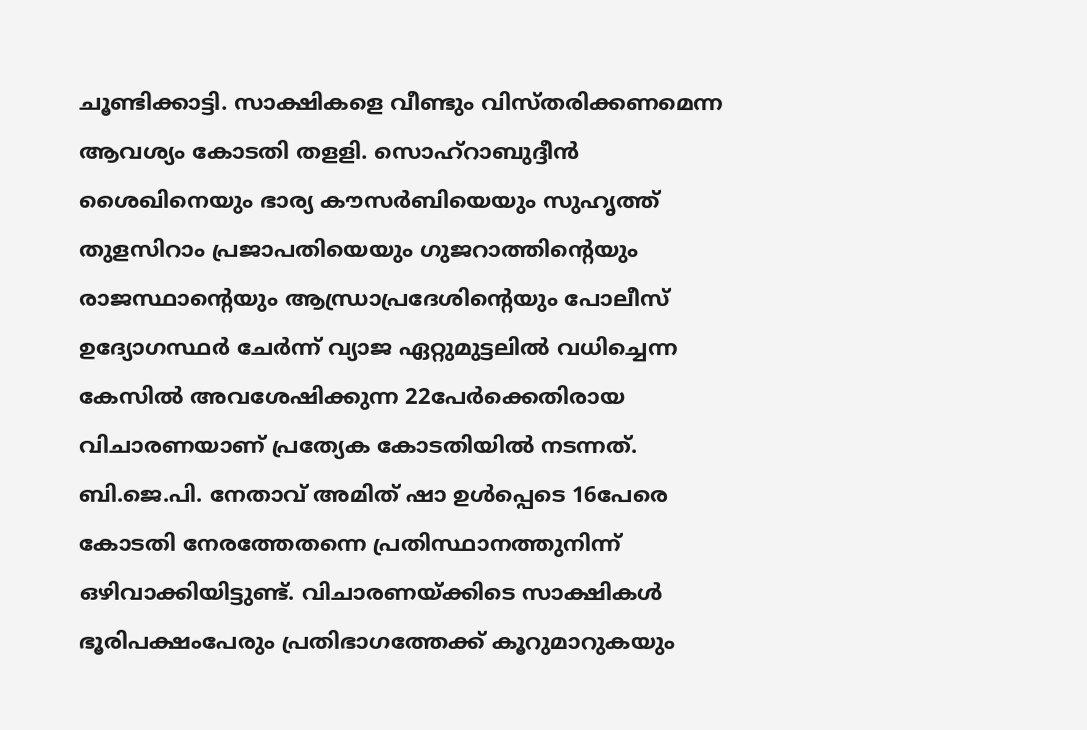ചൂണ്ടിക്കാട്ടി. സാക്ഷികളെ വീണ്ടും വിസ്തരിക്കണമെന്ന ആവശ്യം കോടതി തളളി. സൊഹ്റാബുദ്ദീൻ ശൈഖിനെയും ഭാര്യ കൗസർബിയെയും സുഹൃത്ത് തുളസിറാം പ്രജാപതിയെയും ഗുജറാത്തിന്റെയും രാജസ്ഥാന്റെയും ആന്ധ്രാപ്രദേശിന്റെയും പോലീസ് ഉദ്യോഗസ്ഥർ ചേർന്ന് വ്യാജ ഏറ്റുമുട്ടലിൽ വധിച്ചെന്ന കേസിൽ അവശേഷിക്കുന്ന 22പേർക്കെതിരായ വിചാരണയാണ് പ്രത്യേക കോടതിയിൽ നടന്നത്. ബി.ജെ.പി. നേതാവ് അമിത് ഷാ ഉൾപ്പെടെ 16പേരെ കോടതി നേരത്തേതന്നെ പ്രതിസ്ഥാനത്തുനിന്ന് ഒഴിവാക്കിയിട്ടുണ്ട്. വിചാരണയ്ക്കിടെ സാക്ഷികൾ ഭൂരിപക്ഷംപേരും പ്രതിഭാഗത്തേക്ക് കൂറുമാറുകയും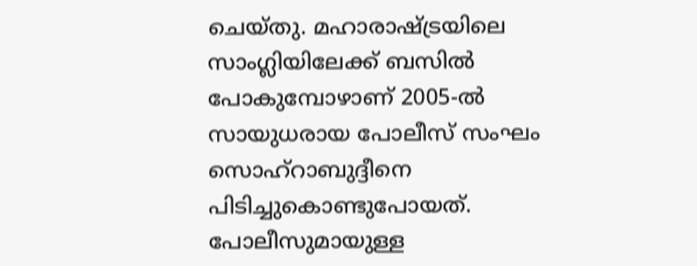ചെയ്തു. മഹാരാഷ്ട്രയിലെ സാംഗ്ലിയിലേക്ക് ബസിൽ പോകുമ്പോഴാണ് 2005-ൽ സായുധരായ പോലീസ് സംഘം സൊഹ്റാബുദ്ദീനെ പിടിച്ചുകൊണ്ടുപോയത്. പോലീസുമായുള്ള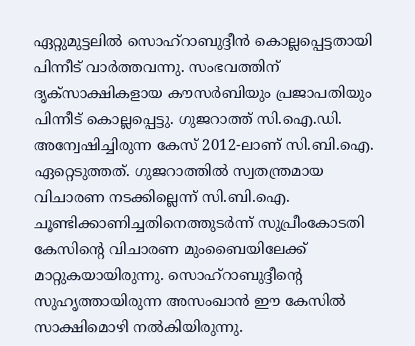ഏറ്റുമുട്ടലിൽ സൊഹ്റാബുദ്ദീൻ കൊല്ലപ്പെട്ടതായി പിന്നീട് വാർത്തവന്നു. സംഭവത്തിന് ദൃക്സാക്ഷികളായ കൗസർബിയും പ്രജാപതിയും പിന്നീട് കൊല്ലപ്പെട്ടു. ഗുജറാത്ത് സി.ഐ.ഡി. അന്വേഷിച്ചിരുന്ന കേസ് 2012-ലാണ് സി.ബി.ഐ. ഏറ്റെടുത്തത്. ഗുജറാത്തിൽ സ്വതന്ത്രമായ വിചാരണ നടക്കില്ലെന്ന് സി.ബി.ഐ. ചൂണ്ടിക്കാണിച്ചതിനെത്തുടർന്ന് സുപ്രീംകോടതി കേസിന്റെ വിചാരണ മുംബൈയിലേക്ക് മാറ്റുകയായിരുന്നു. സൊഹ്റാബുദ്ദീന്റെ സുഹൃത്തായിരുന്ന അസംഖാൻ ഈ കേസിൽ സാക്ഷിമൊഴി നൽകിയിരുന്നു.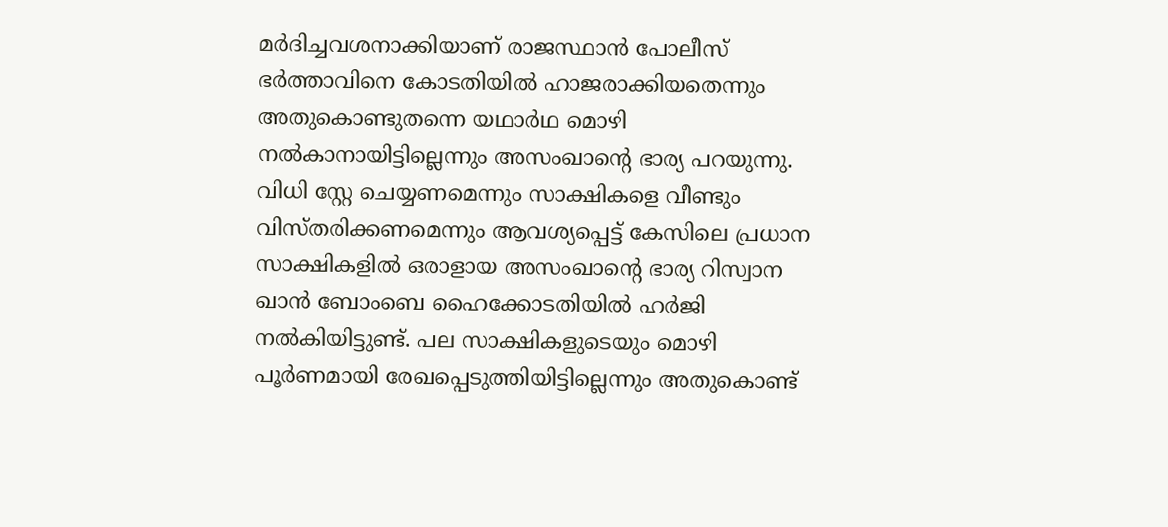മർദിച്ചവശനാക്കിയാണ് രാജസ്ഥാൻ പോലീസ് ഭർത്താവിനെ കോടതിയിൽ ഹാജരാക്കിയതെന്നും അതുകൊണ്ടുതന്നെ യഥാർഥ മൊഴി നൽകാനായിട്ടില്ലെന്നും അസംഖാന്റെ ഭാര്യ പറയുന്നു. വിധി സ്റ്റേ ചെയ്യണമെന്നും സാക്ഷികളെ വീണ്ടും വിസ്തരിക്കണമെന്നും ആവശ്യപ്പെട്ട് കേസിലെ പ്രധാന സാക്ഷികളിൽ ഒരാളായ അസംഖാന്റെ ഭാര്യ റിസ്വാന ഖാൻ ബോംബെ ഹൈക്കോടതിയിൽ ഹർജി നൽകിയിട്ടുണ്ട്. പല സാക്ഷികളുടെയും മൊഴി പൂർണമായി രേഖപ്പെടുത്തിയിട്ടില്ലെന്നും അതുകൊണ്ട്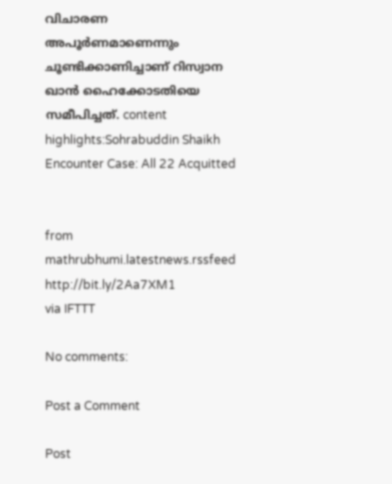വിചാരണ അപൂർണമാണെന്നും ചൂണ്ടിക്കാണിച്ചാണ് റിസ്വാന ഖാൻ ഹൈക്കോടതിയെ സമീപിച്ചത്. content highlights:Sohrabuddin Shaikh Encounter Case: All 22 Acquitted


from mathrubhumi.latestnews.rssfeed http://bit.ly/2Aa7XM1
via IFTTT

No comments:

Post a Comment

Post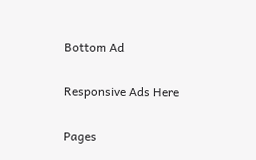Bottom Ad

Responsive Ads Here

Pages